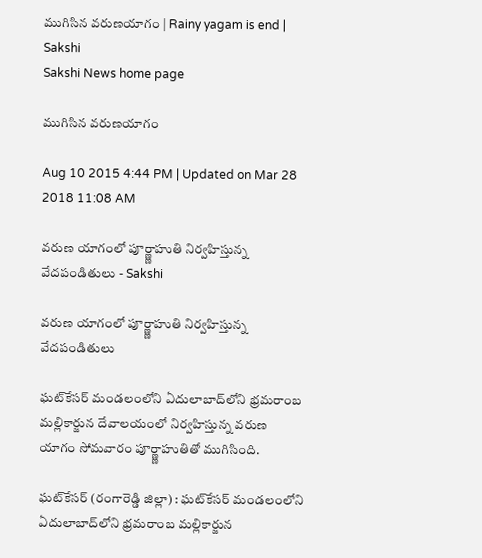ముగిసిన వరుణయాగం | Rainy yagam is end | Sakshi
Sakshi News home page

ముగిసిన వరుణయాగం

Aug 10 2015 4:44 PM | Updated on Mar 28 2018 11:08 AM

వరుణ యాగంలో పూర్ణ్ణాహుతి నిర్వహిస్తున్న వేదపండితులు - Sakshi

వరుణ యాగంలో పూర్ణ్ణాహుతి నిర్వహిస్తున్న వేదపండితులు

ఘట్‌కేసర్ మండలంలోని ఏదులాబాద్‌లోని భ్రమరాంబ మల్లికార్జున దేవాలయంలో నిర్వహిస్తున్న వరుణ యాగం సోమవారం పూర్ణ్ణాహుతితో ముగిసింది.

ఘట్‌కేసర్ (రంగారెడ్డి జిల్లా) : ఘట్‌కేసర్ మండలంలోని ఏదులాబాద్‌లోని భ్రమరాంబ మల్లికార్జున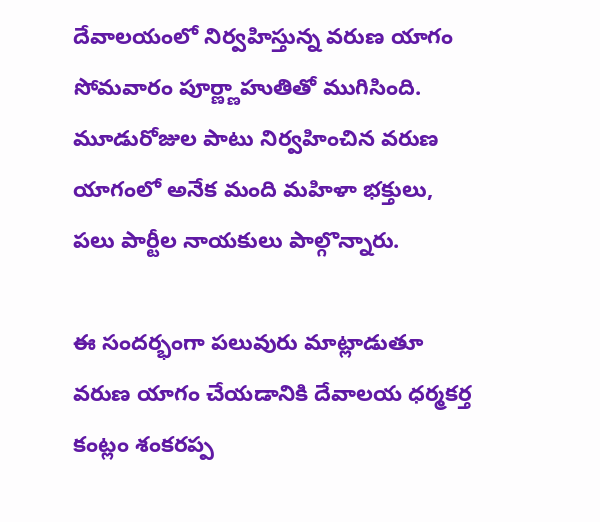దేవాలయంలో నిర్వహిస్తున్న వరుణ యాగం సోమవారం పూర్ణ్ణాహుతితో ముగిసింది. మూడురోజుల పాటు నిర్వహించిన వరుణ యాగంలో అనేక మంది మహిళా భక్తులు, పలు పార్టీల నాయకులు పాల్గొన్నారు.

ఈ సందర్భంగా పలువురు మాట్లాడుతూ వరుణ యాగం చేయడానికి దేవాలయ ధర్మకర్త కంట్లం శంకరప్ప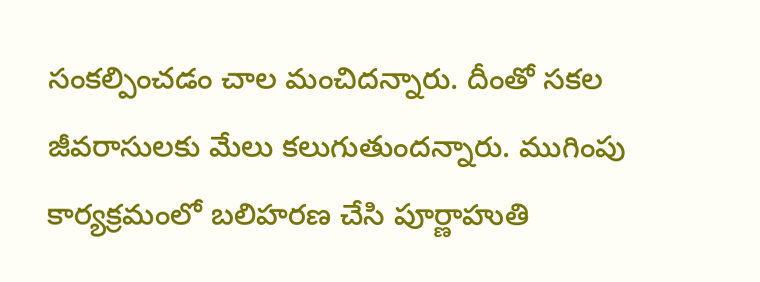సంకల్పించడం చాల మంచిదన్నారు. దీంతో సకల జీవరాసులకు మేలు కలుగుతుందన్నారు. ముగింపు కార్యక్రమంలో బలిహరణ చేసి పూర్ణాహుతి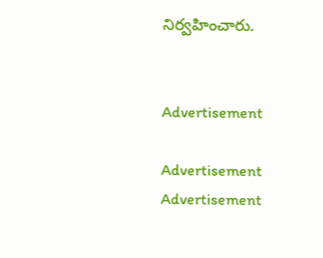నిర్వహించారు.


Advertisement

Advertisement
Advertisement